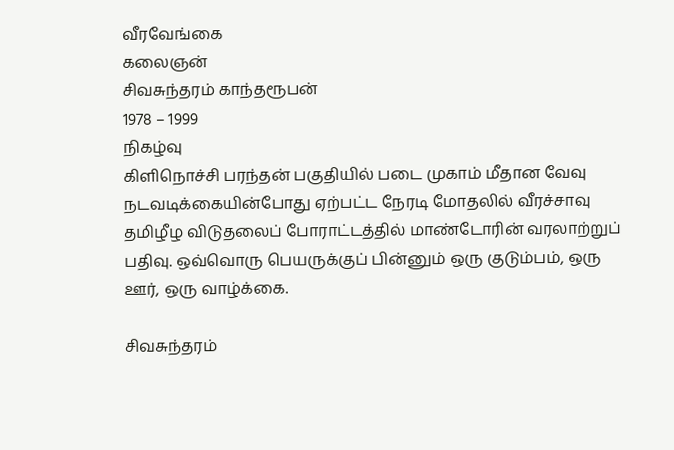வீரவேங்கை
கலைஞன்
சிவசுந்தரம் காந்தரூபன்
1978 – 1999
நிகழ்வு
கிளிநொச்சி பரந்தன் பகுதியில் படை முகாம் மீதான வேவு நடவடிக்கையின்போது ஏற்பட்ட நேரடி மோதலில் வீரச்சாவு
தமிழீழ விடுதலைப் போராட்டத்தில் மாண்டோரின் வரலாற்றுப் பதிவு. ஒவ்வொரு பெயருக்குப் பின்னும் ஒரு குடும்பம், ஒரு ஊர், ஒரு வாழ்க்கை.

சிவசுந்தரம்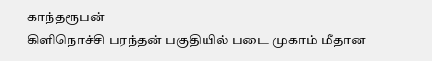காந்தரூபன்
கிளிநொச்சி பரந்தன் பகுதியில் படை முகாம் மீதான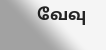வேவு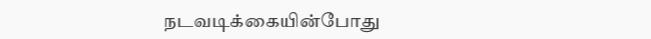நடவடிக்கையின்போது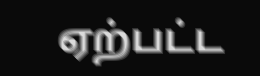ஏற்பட்ட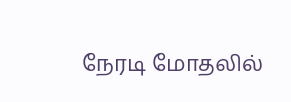நேரடி மோதலில்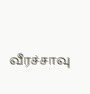வீரச்சாவு